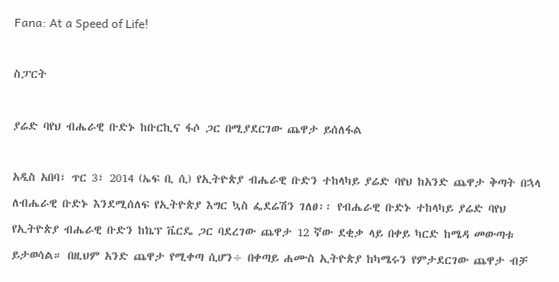Fana: At a Speed of Life!

ስፓርት

ያሬድ ባየህ ብሔራዊ ቡድኑ ከቡርኪና ፋሶ ጋር በሚያደርገው ጨዋታ ይሰለፋል

አዲስ አበባ፣ ጥር 3፣ 2014 (ኤፍ ቢ ሲ) የኢትዮጵያ ብሔራዊ ቡድን ተከላካይ ያሬድ ባየህ ከአንድ ጨዋታ ቅጣት በኋላ ለብሔራዊ ቡድኑ እንደሚሰለፍ የኢትዮጵያ እግር ኳስ ፌደሬሽን ገለፀ፡፡ የብሔራዊ ቡድኑ ተከላካይ ያሬድ ባየህ የኢትዮጵያ ብሔራዊ ቡድን ከኬፕ ቬርዴ ጋር ባደረገው ጨዋታ 12 ኛው ደቂቃ ላይ በቀይ ካርድ ከሜዳ መውጣቱ ይታወሳል። በዚህም አንድ ጨዋታ የሚቀጣ ሲሆን÷ በቀጣይ ሐሙስ ኢትዮጵያ ከካሜሩን የምታደርገው ጨዋታ ብቻ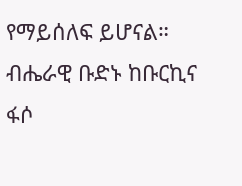የማይሰለፍ ይሆናል። ብሔራዊ ቡድኑ ከቡርኪና ፋሶ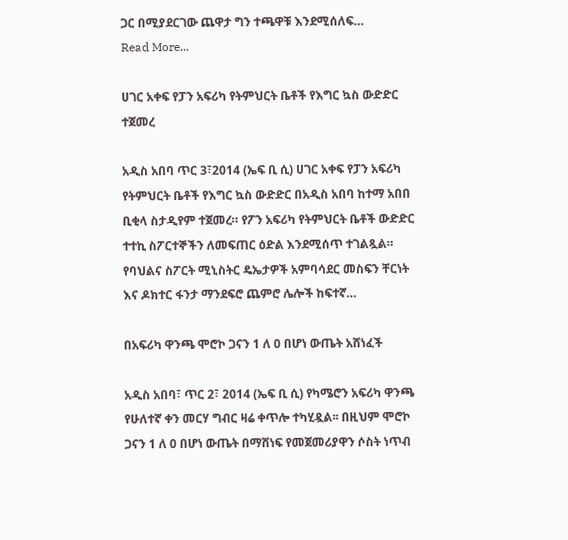ጋር በሚያደርገው ጨዋታ ግን ተጫዋቹ እንደሚሰለፍ…
Read More...

ሀገር አቀፍ የፓን አፍሪካ የትምህርት ቤቶች የእግር ኳስ ውድድር ተጀመረ

አዲስ አበባ ጥር 3፣2014 (ኤፍ ቢ ሲ) ሀገር አቀፍ የፓን አፍሪካ የትምህርት ቤቶች የእግር ኳስ ውድድር በአዲስ አበባ ከተማ አበበ ቢቂላ ስታዲየም ተጀመረ። የፖን አፍሪካ የትምህርት ቤቶች ውድድር ተተኪ ስፖርተኞችን ለመፍጠር ዕድል እንደሚሰጥ ተገልጿል። የባህልና ስፖርት ሚኒስትር ዴኤታዎች አምባሳደር መስፍን ቸርነት እና ዶክተር ፋንታ ማንደፍሮ ጨምሮ ሌሎች ከፍተኛ…

በአፍሪካ ዋንጫ ሞሮኮ ጋናን 1 ለ 0 በሆነ ውጤት አሸነፈች

አዲስ አበባ፣ ጥር 2፣ 2014 (ኤፍ ቢ ሲ) የካሜሮን አፍሪካ ዋንጫ የሁለተኛ ቀን መርሃ ግብር ዛሬ ቀጥሎ ተካሂዷል፡፡ በዚህም ሞሮኮ ጋናን 1 ለ 0 በሆነ ውጤት በማሸነፍ የመጀመሪያዋን ሶስት ነጥብ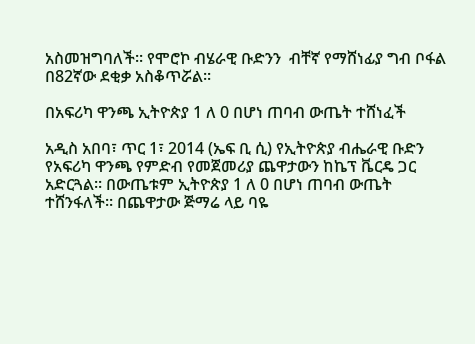አስመዝግባለች፡፡ የሞሮኮ ብሄራዊ ቡድንን  ብቸኛ የማሸነፊያ ግብ ቦፋል በ82ኛው ደቂቃ አስቆጥሯል፡፡

በአፍሪካ ዋንጫ ኢትዮጵያ 1 ለ 0 በሆነ ጠባብ ውጤት ተሸነፈች

አዲስ አበባ፣ ጥር 1፣ 2014 (ኤፍ ቢ ሲ) የኢትዮጵያ ብሔራዊ ቡድን የአፍሪካ ዋንጫ የምድብ የመጀመሪያ ጨዋታውን ከኬፕ ቬርዴ ጋር አድርጓል። በውጤቱም ኢትዮጵያ 1 ለ 0 በሆነ ጠባብ ውጤት ተሸንፋለች። በጨዋታው ጅማሬ ላይ ባዬ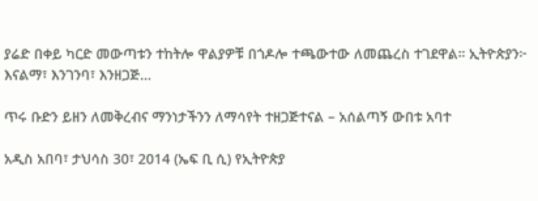ያሬድ በቀይ ካርድ መውጣቱን ተከትሎ ዋልያዎቹ በጎዶሎ ተጫውተው ለመጨረስ ተገደዋል። ኢትዮጵያን፦ እናልማ፣ እንገንባ፣ እንዘጋጅ…

ጥሩ ቡድን ይዘን ለመቅረብና ማንነታችንን ለማሳየት ተዘጋጅተናል – አሰልጣኝ ውበቱ አባተ

አዲስ አበባ፣ ታህሳስ 30፣ 2014 (ኤፍ ቢ ሲ) የኢትዮጵያ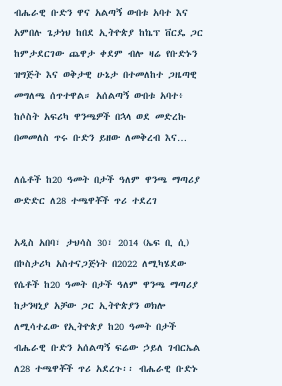ብሔራዊ ቡድን ዋና አልጣኝ ውበቱ አባተ እና አምበሉ ጌታነህ ከበደ ኢትዮጵያ ከኬፕ ቨርዴ ጋር ከምታደርገው ጨዋታ ቀደም ብሎ ዛሬ የቡድኑን ዝግጅት እና ወቅታዊ ሁኔታ በተመለከተ ጋዜጣዊ መግለጫ ሰጥተዋል። አሰልጣኝ ውበቱ አባተ፥ ከሶስት አፍሪካ ዋንጫዎች በኋላ ወደ መድረኩ በመመለስ ጥሩ ቡድን ይዘው ለመቅረብ እና…

ለሴቶች ከ20 ዓመት በታች ዓለም ዋንጫ ማጣሪያ ውድድር ለ28 ተጫዋቾች ጥሪ ተደረገ

አዲስ አበባ፣ ታህሳስ 30፣ 2014 (ኤፍ ቢ ሲ) በኮስታሪካ አስተናጋጅነት በ2022 ለሚካሄደው የሴቶች ከ20 ዓመት በታች ዓለም ዋንጫ ማጣሪያ ከታንዛኒያ አቻው ጋር ኢትዮጵያን ወክሎ ለሚሳተፈው የኢትዮጵያ ከ20 ዓመት በታች ብሔራዊ ቡድን አሰልጣኝ ፍሬው ኃይለ ገብርኤል ለ28 ተጫዋቾች ጥሪ አደረጉ፡፡ ብሔራዊ ቡድኑ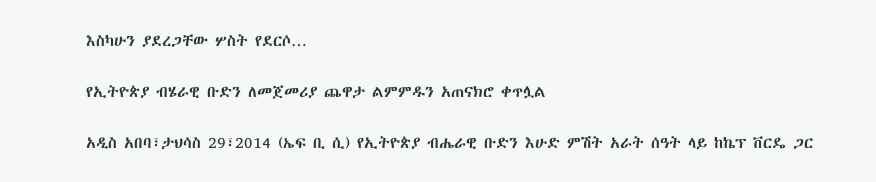እስካሁን ያደረጋቸው ሦስት የደርሶ…

የኢትዮጵያ ብሄራዊ ቡድን ለመጀመሪያ ጨዋታ ልምምዱን አጠናክሮ ቀጥሏል

አዲስ አበባ፣ታህሳስ 29፣2014 (ኤፍ ቢ ሲ) የኢትዮጵያ ብሔራዊ ቡድን እሁድ ምሽት አራት ሰዓት ላይ ከኬፕ ቨርዴ ጋር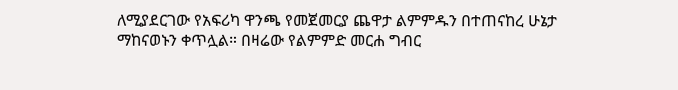ለሚያደርገው የአፍሪካ ዋንጫ የመጀመርያ ጨዋታ ልምምዱን በተጠናከረ ሁኔታ ማከናወኑን ቀጥሏል። በዛሬው የልምምድ መርሐ ግብር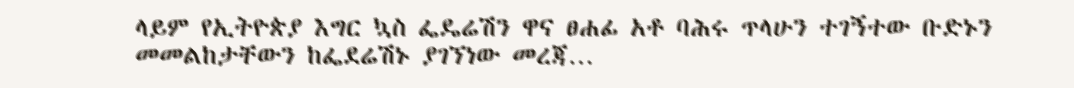ላይም የኢትዮጵያ እግር ኳስ ፌዴሬሽን ዋና ፀሐፊ አቶ ባሕሩ ጥላሁን ተገኝተው ቡድኑን መመልከታቸውን ከፌደሬሽኑ ያገኘነው መረጃ…